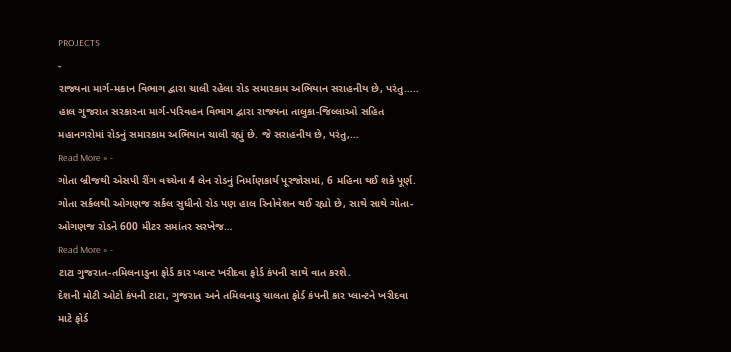PROJECTS
-
રાજ્યના માર્ગ-મકાન વિભાગ દ્વારા ચાલી રહેલા રોડ સમારકામ અભિયાન સરાહનીય છે, પરંતુ…..
હાલ ગુજરાત સરકારના માર્ગ-પરિવહન વિભાગ દ્વારા રાજ્યના તાલુકા-જિલ્લાઓ સહિત મહાનગરોમાં રોડનું સમારકામ અભિયાન ચાલી રહ્યું છે. જે સરાહનીય છે, પરંતુ,…
Read More » -
ગોતા બ્રીજથી એસપી રીંગ વચ્ચેના 4 લેન રોડનું નિર્માંણકાર્ય પૂરજોસમાં, 6 મહિના થઈ શકે પૂર્ણ.
ગોતા સર્કલથી ઓગણજ સર્કલ સુધીનો રોડ પણ હાલ રિનોવેશન થઈ રહ્યો છે, સાથે સાથે ગોતા-ઓગણજ રોડને 600 મીટર સમાંતર સરખેજ…
Read More » -
ટાટા ગુજરાત-તમિલનાડુના ફોર્ડ કાર પ્લાન્ટ ખરીદવા ફોર્ડ કંપની સાથે વાત કરશે.
દેશની મોટી ઓટો કંપની ટાટા, ગુજરાત અને તમિલનાડુ ચાલતા ફોર્ડ કંપની કાર પ્લાન્ટને ખરીદવા માટે ફોર્ડ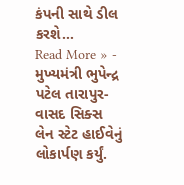કંપની સાથે ડીલ કરશે…
Read More » -
મુખ્યમંત્રી ભુપેન્દ્ર પટેલ તારાપુર-વાસદ સિક્સ લેન સ્ટેટ હાઈવેનું લોકાર્પણ કર્યું.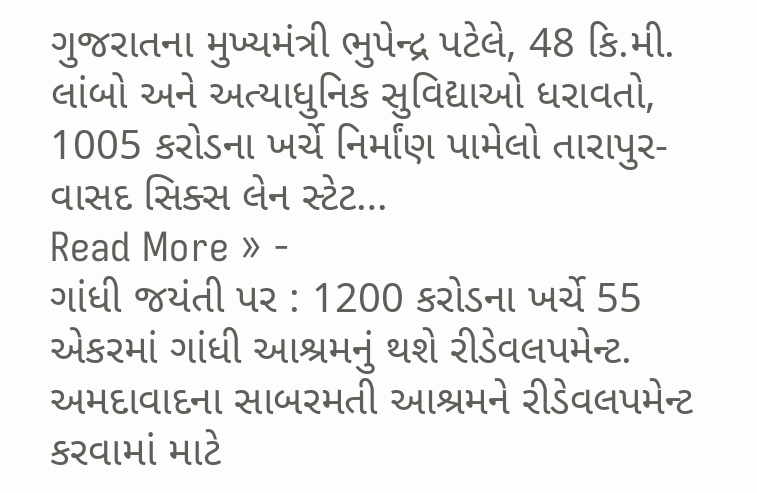ગુજરાતના મુખ્યમંત્રી ભુપેન્દ્ર પટેલે, 48 કિ.મી. લાંબો અને અત્યાધુનિક સુવિદ્યાઓ ધરાવતો, 1005 કરોડના ખર્ચે નિર્માંણ પામેલો તારાપુર-વાસદ સિક્સ લેન સ્ટેટ…
Read More » -
ગાંધી જયંતી પર : 1200 કરોડના ખર્ચે 55 એકરમાં ગાંધી આશ્રમનું થશે રીડેવલપમેન્ટ.
અમદાવાદના સાબરમતી આશ્રમને રીડેવલપમેન્ટ કરવામાં માટે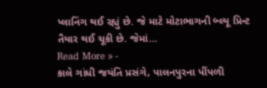પ્લાનિંગ થઈ રહ્યું છે. જે માટે મોટાભાગની બ્લ્યૂ પ્રિન્ટ તૈયાર થઈ ચૂકી છે. જેમાં…
Read More » -
કાલે ગાંધી જયંતિ પ્રસંગે, પાલનપુરના પીંપળી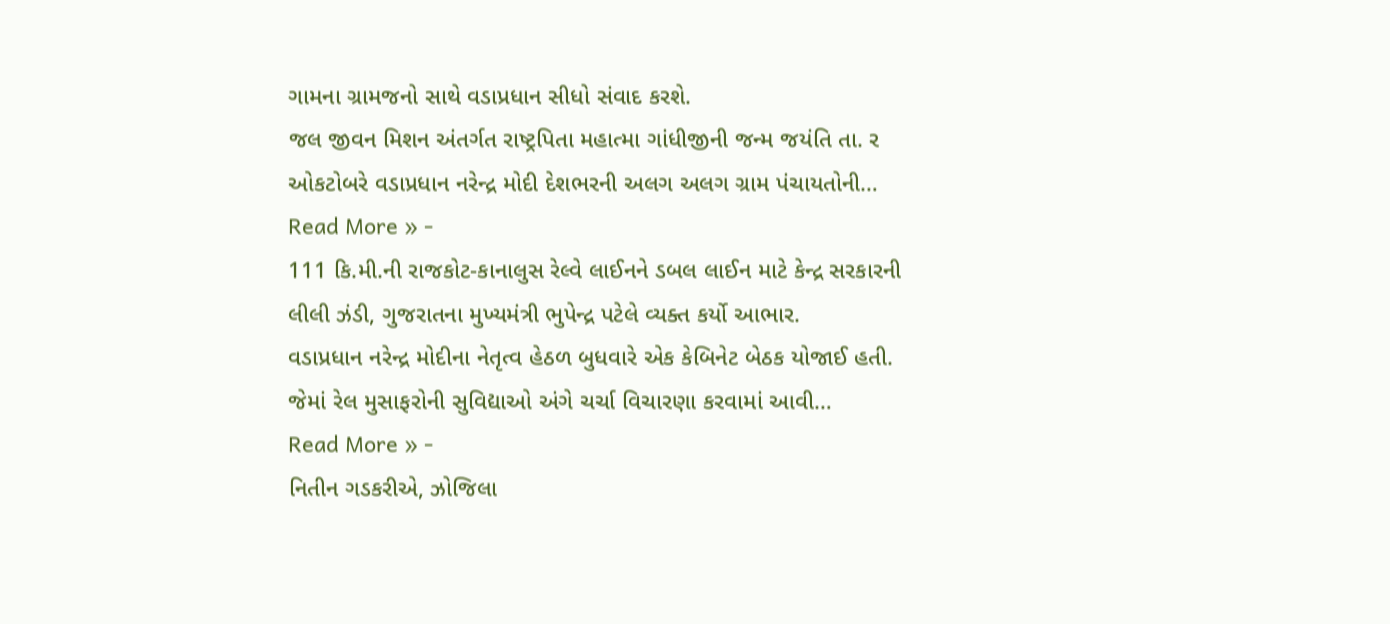ગામના ગ્રામજનો સાથે વડાપ્રધાન સીધો સંવાદ કરશે.
જલ જીવન મિશન અંતર્ગત રાષ્ટ્રપિતા મહાત્મા ગાંધીજીની જન્મ જયંતિ તા. ર ઓકટોબરે વડાપ્રધાન નરેન્દ્ર મોદી દેશભરની અલગ અલગ ગ્રામ પંચાયતોની…
Read More » -
111 કિ.મી.ની રાજકોટ-કાનાલુસ રેલ્વે લાઈનને ડબલ લાઈન માટે કેન્દ્ર સરકારની લીલી ઝંડી, ગુજરાતના મુખ્યમંત્રી ભુપેન્દ્ર પટેલે વ્યક્ત કર્યો આભાર.
વડાપ્રધાન નરેન્દ્ર મોદીના નેતૃત્વ હેઠળ બુધવારે એક કેબિનેટ બેઠક યોજાઈ હતી. જેમાં રેલ મુસાફરોની સુવિદ્યાઓ અંગે ચર્ચા વિચારણા કરવામાં આવી…
Read More » -
નિતીન ગડકરીએ, ઝોજિલા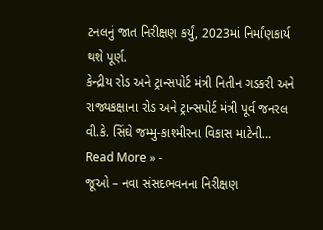ટનલનું જાત નિરીક્ષણ કર્યું, 2023માં નિર્માંણકાર્ય થશે પૂર્ણ.
કેન્દ્રીય રોડ અને ટ્રાન્સપોર્ટ મંત્રી નિતીન ગડકરી અને રાજ્યકક્ષાના રોડ અને ટ્રાન્સપોર્ટ મંત્રી પૂર્વ જનરલ વી.કે. સિંઘે જમ્મુ-કાશ્મીરના વિકાસ માટેની…
Read More » -
જૂઓ – નવા સંસદભવનના નિરીક્ષણ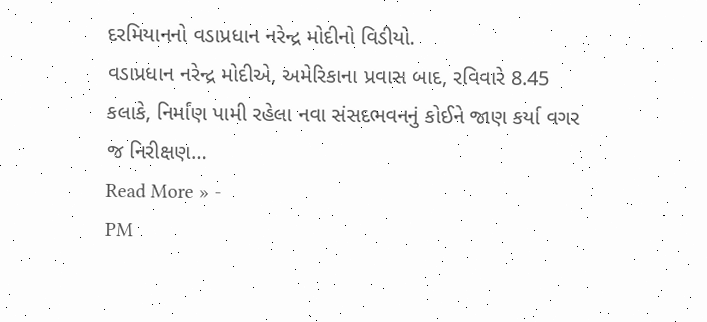દરમિયાનનો વડાપ્રધાન નરેન્દ્ર મોદીનો વિડીયો.
વડાપ્રધાન નરેન્દ્ર મોદીએ, અમેરિકાના પ્રવાસ બાદ, રવિવારે 8.45 કલાકે, નિર્માંણ પામી રહેલા નવા સંસદભવનનું કોઈને જાણ કર્યા વગર જ નિરીક્ષણ…
Read More » -
PM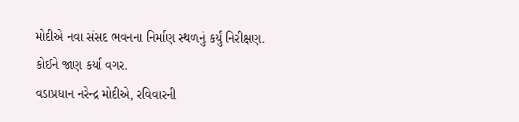મોદીએ નવા સંસદ ભવનના નિર્માણ સ્થળનું કર્યું નિરીક્ષણ. કોઈને જાણ કર્યા વગર.
વડાપ્રધાન નરેન્દ્ર મોદીએ, રવિવારની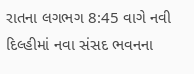રાતના લગભગ 8:45 વાગે નવી દિલ્હીમાં નવા સંસદ ભવનના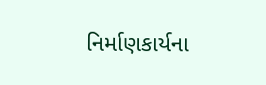નિર્માણકાર્યના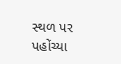સ્થળ પર પહોંચ્યા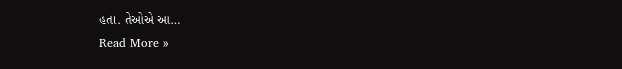હતા. તેઓએ આ…
Read More »